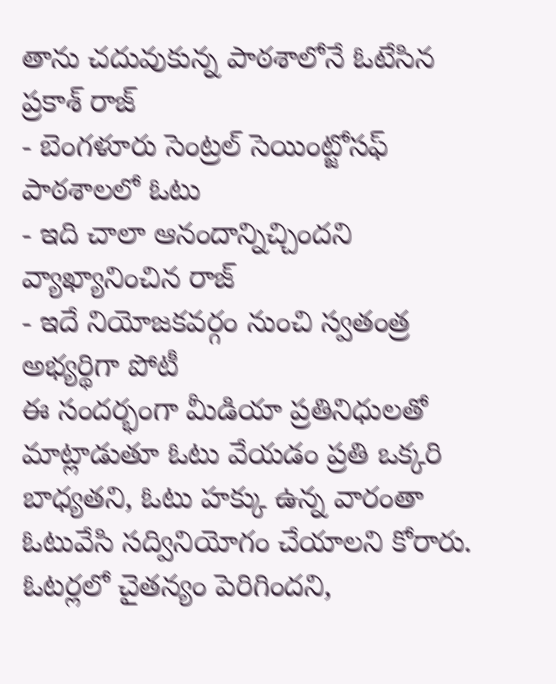తాను చదువుకున్న పాఠశాలోనే ఓటేసిన ప్రకాశ్ రాజ్
- బెంగళూరు సెంట్రల్ సెయింట్జోసఫ్ పాఠశాలలో ఓటు
- ఇది చాలా ఆనందాన్నిచ్చిందని వ్యాఖ్యానించిన రాజ్
- ఇదే నియోజకవర్గం నుంచి స్వతంత్ర అభ్యర్థిగా పోటీ
ఈ సందర్భంగా మీడియా ప్రతినిధులతో మాట్లాడుతూ ఓటు వేయడం ప్రతి ఒక్కరి బాధ్యతని, ఓటు హక్కు ఉన్న వారంతా ఓటువేసి సద్వినియోగం చేయాలని కోరారు. ఓటర్లలో చైతన్యం పెరిగిందని,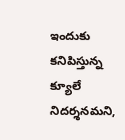ఇందుకు కనిపిస్తున్న క్యూలే నిదర్శనమని,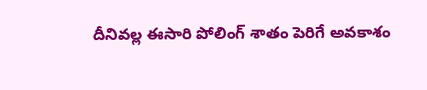దీనివల్ల ఈసారి పోలింగ్ శాతం పెరిగే అవకాశం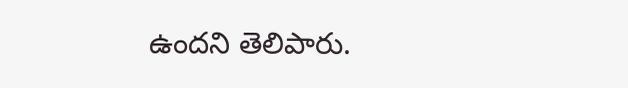ఉందని తెలిపారు.